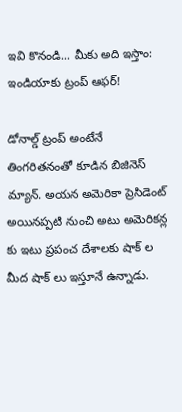ఇవి కొనండి... మీకు అది ఇస్తాం: ఇండియాకు ట్రంప్ ఆఫర్!

డోనాల్డ్ ట్రంప్ అంటేనే తింగరితనంతో కూడిన బిజినెస్ మ్యాన్. అయన అమెరికా ప్రెసిడెంట్ అయినప్పటి నుంచి అటు అమెరికన్ల కు ఇటు ప్రపంచ దేశాలకు షాక్ ల మీద షాక్ లు ఇస్తూనే ఉన్నాడు.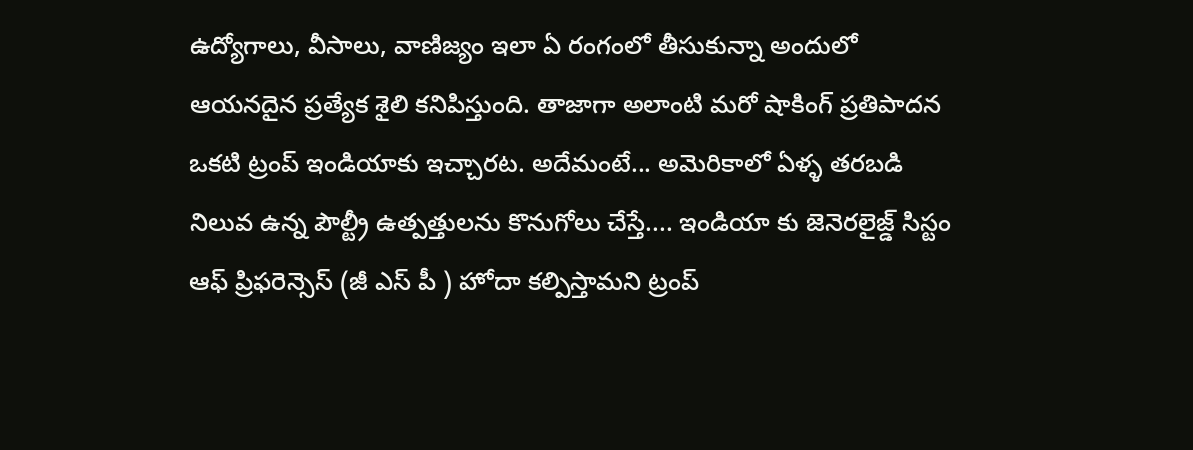ఉద్యోగాలు, వీసాలు, వాణిజ్యం ఇలా ఏ రంగంలో తీసుకున్నా అందులో ఆయనదైన ప్రత్యేక శైలి కనిపిస్తుంది. తాజాగా అలాంటి మరో షాకింగ్ ప్రతిపాదన ఒకటి ట్రంప్ ఇండియాకు ఇచ్చారట. అదేమంటే... అమెరికాలో ఏళ్ళ తరబడి నిలువ ఉన్న పౌల్ట్రీ ఉత్పత్తులను కొనుగోలు చేస్తే.... ఇండియా కు జెనెరలైజ్డ్ సిస్టం ఆఫ్ ప్రిఫరెన్సెస్ (జీ ఎస్ పీ ) హోదా కల్పిస్తామని ట్రంప్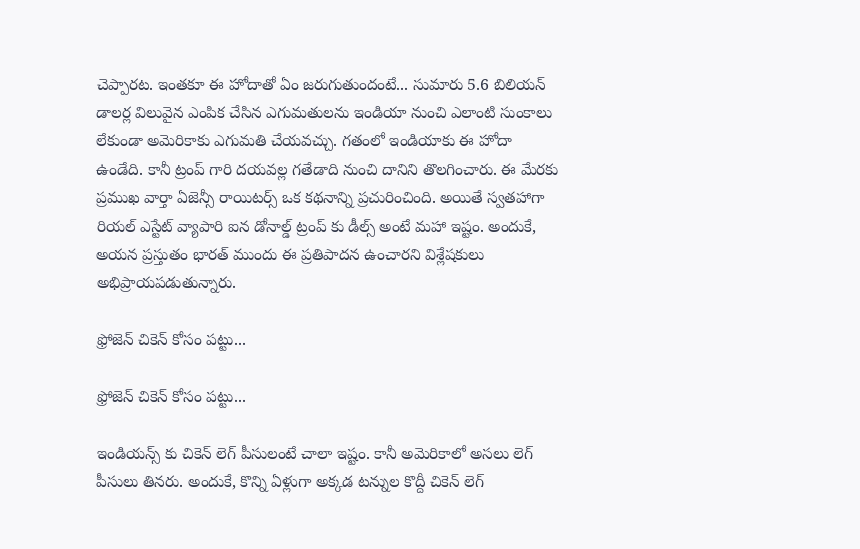చెప్పారట. ఇంతకూ ఈ హోదాతో ఏం జరుగుతుందంటే... సుమారు 5.6 బిలియన్ డాలర్ల విలువైన ఎంపిక చేసిన ఎగుమతులను ఇండియా నుంచి ఎలాంటి సుంకాలు లేకుండా అమెరికాకు ఎగుమతి చేయవచ్చు. గతంలో ఇండియాకు ఈ హోదా ఉండేది. కానీ ట్రంప్ గారి దయవల్ల గతేడాది నుంచి దానిని తొలగించారు. ఈ మేరకు ప్రముఖ వార్తా ఏజెన్సీ రాయిటర్స్ ఒక కథనాన్ని ప్రచురించింది. అయితే స్వతహాగా రియల్ ఎస్టేట్ వ్యాపారి ఐన డోనాల్డ్ ట్రంప్ కు డీల్స్ అంటే మహా ఇష్టం. అందుకే, అయన ప్రస్తుతం భారత్ ముందు ఈ ప్రతిపాదన ఉంచారని విశ్లేషకులు అభిప్రాయపడుతున్నారు.

ఫ్రోజెన్ చికెన్ కోసం పట్టు...

ఫ్రోజెన్ చికెన్ కోసం పట్టు...

ఇండియన్స్ కు చికెన్ లెగ్ పీసులంటే చాలా ఇష్టం. కానీ అమెరికాలో అసలు లెగ్ పీసులు తినరు. అందుకే, కొన్ని ఏళ్లుగా అక్కడ టన్నుల కొద్దీ చికెన్ లెగ్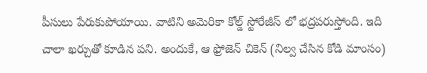పీసులు పేరుకుపోయాయి. వాటిని అమెరికా కోల్డ్ స్టోరేజీస్ లో భద్రపరుస్తోంది. ఇది చాలా ఖర్చుతో కూడిన పని. అందుకే, ఆ ఫ్రోజెన్ చికెన్ (నిల్వ చేసిన కోడి మాంసం)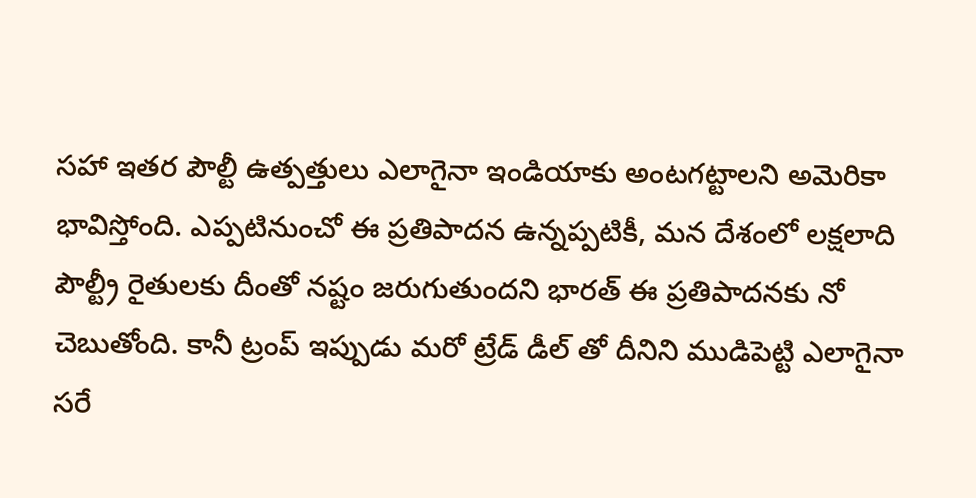సహా ఇతర పౌల్టీ ఉత్పత్తులు ఎలాగైనా ఇండియాకు అంటగట్టాలని అమెరికా భావిస్తోంది. ఎప్పటినుంచో ఈ ప్రతిపాదన ఉన్నప్పటికీ, మన దేశంలో లక్షలాది పౌల్ట్రీ రైతులకు దీంతో నష్టం జరుగుతుందని భారత్ ఈ ప్రతిపాదనకు నో చెబుతోంది. కానీ ట్రంప్ ఇప్పుడు మరో ట్రేడ్ డీల్ తో దీనిని ముడిపెట్టి ఎలాగైనా సరే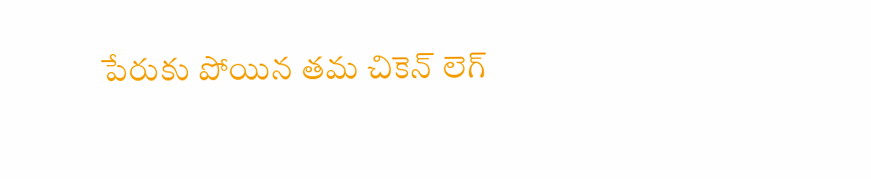పేరుకు పోయిన తమ చికెన్ లెగ్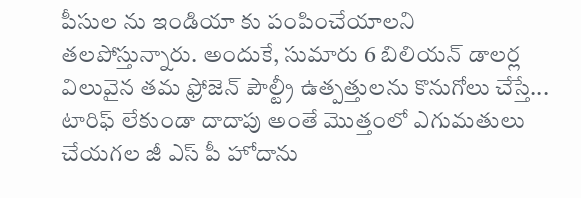పీసుల ను ఇండియా కు పంపించేయాలని తలపోస్తున్నారు. అందుకే, సుమారు 6 బిలియన్ డాలర్ల విలువైన తమ ఫ్రోజెన్ పౌల్ట్రీ ఉత్పత్తులను కొనుగోలు చేస్తే... టారిఫ్ లేకుండా దాదాపు అంతే మొత్తంలో ఎగుమతులు చేయగల జీ ఎస్ పీ హోదాను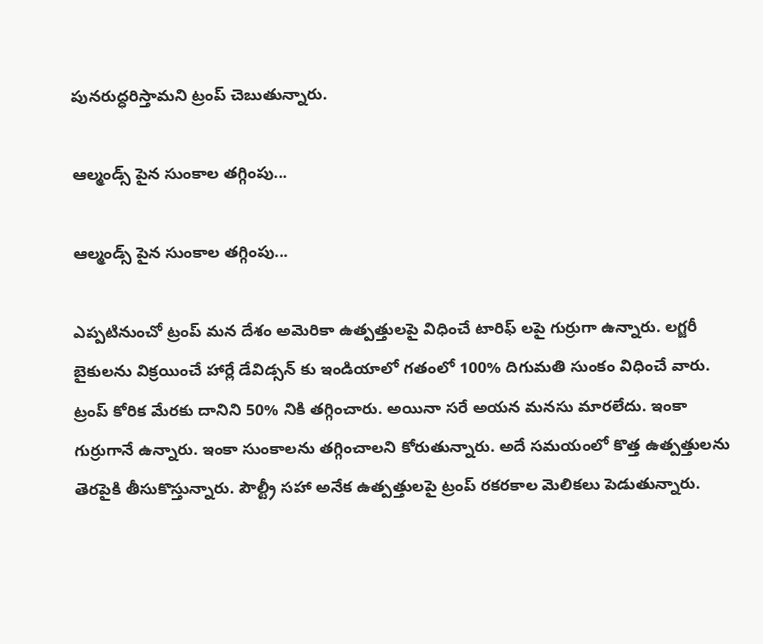పునరుద్ధరిస్తామని ట్రంప్ చెబుతున్నారు.

ఆల్మండ్స్ పైన సుంకాల తగ్గింపు...

ఆల్మండ్స్ పైన సుంకాల తగ్గింపు...

ఎప్పటినుంచో ట్రంప్ మన దేశం అమెరికా ఉత్పత్తులపై విధించే టారిఫ్ లపై గుర్రుగా ఉన్నారు. లగ్జరీ బైకులను విక్రయించే హార్లే డేవిడ్సన్ కు ఇండియాలో గతంలో 100% దిగుమతి సుంకం విధించే వారు. ట్రంప్ కోరిక మేరకు దానిని 50% నికి తగ్గించారు. అయినా సరే అయన మనసు మారలేదు. ఇంకా గుర్రుగానే ఉన్నారు. ఇంకా సుంకాలను తగ్గించాలని కోరుతున్నారు. అదే సమయంలో కొత్త ఉత్పత్తులను తెరపైకి తీసుకొస్తున్నారు. పౌల్ట్రీ సహా అనేక ఉత్పత్తులపై ట్రంప్ రకరకాల మెలికలు పెడుతున్నారు.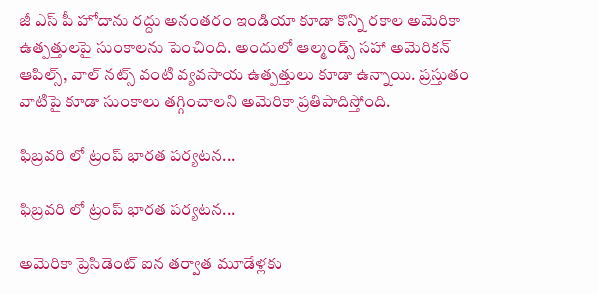జీ ఎస్ పీ హోదాను రద్దు అనంతరం ఇండియా కూడా కొన్ని రకాల అమెరికా ఉత్పత్తులపై సుంకాలను పెంచింది. అందులో ఆల్మండ్స్ సహా అమెరికన్ ఆపిల్స్, వాల్ నట్స్ వంటి వ్యవసాయ ఉత్పత్తులు కూడా ఉన్నాయి. ప్రస్తుతం వాటిపై కూడా సుంకాలు తగ్గించాలని అమెరికా ప్రతిపాదిస్తోంది.

ఫిబ్రవరి లో ట్రంప్ భారత పర్యటన...

ఫిబ్రవరి లో ట్రంప్ భారత పర్యటన...

అమెరికా ప్రెసిడెంట్ ఐన తర్వాత మూడేళ్లకు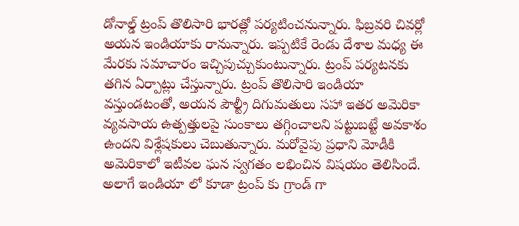డోనాల్డ్ ట్రంప్ తొలిసారి భారత్లో పర్యటించనున్నారు. ఫిబ్రవరి చివర్లో అయన ఇండియాకు రానున్నారు. ఇప్పటికే రెండు దేశాల మధ్య ఈ మేరకు సమాచారం ఇచ్చిపుచ్చుకుంటున్నారు. ట్రంప్ పర్యటనకు తగిన ఏర్పాట్లు చేస్తున్నారు. ట్రంప్ తొలిసారి ఇండియా వస్తుండటంతో, అయన పౌల్ట్రీ దిగుమతులు సహా ఇతర అమెరికా వ్యవసాయ ఉత్పత్తులపై సుంకాలు తగ్గించాలని పట్టుబట్టే అవకాశం ఉందని విశ్లేషకులు చెబుతున్నారు. మరోవైపు ప్రధాని మోడీకి అమెరికాలో ఇటీవల ఘన స్వగతం లభించిన విషయం తెలిసిందే. అలాగే ఇండియా లో కూడా ట్రంప్ కు గ్రాండ్ గా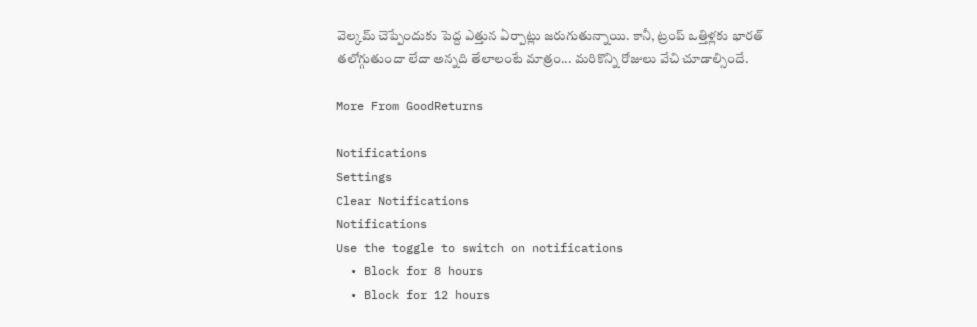వెల్కమ్ చెప్పేందుకు పెద్ద ఎత్తున ఏర్పాట్లు జరుగుతున్నాయి. కానీ, ట్రంప్ ఒత్తిళ్లకు భారత్ తలోగ్గుతుందా లేదా అన్నది తేలాలంటే మాత్రం... మరికొన్ని రోజులు వేచి చూడాల్సిందే.

More From GoodReturns

Notifications
Settings
Clear Notifications
Notifications
Use the toggle to switch on notifications
  • Block for 8 hours
  • Block for 12 hours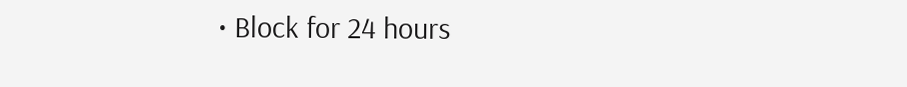• Block for 24 hours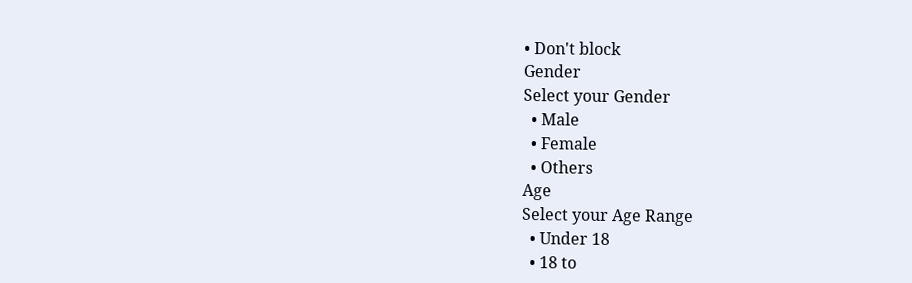• Don't block
Gender
Select your Gender
  • Male
  • Female
  • Others
Age
Select your Age Range
  • Under 18
  • 18 to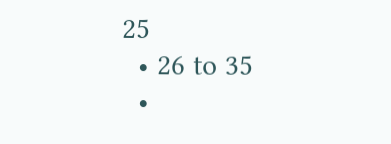25
  • 26 to 35
  •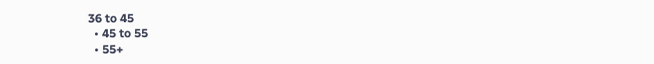36 to 45
  • 45 to 55
  • 55+